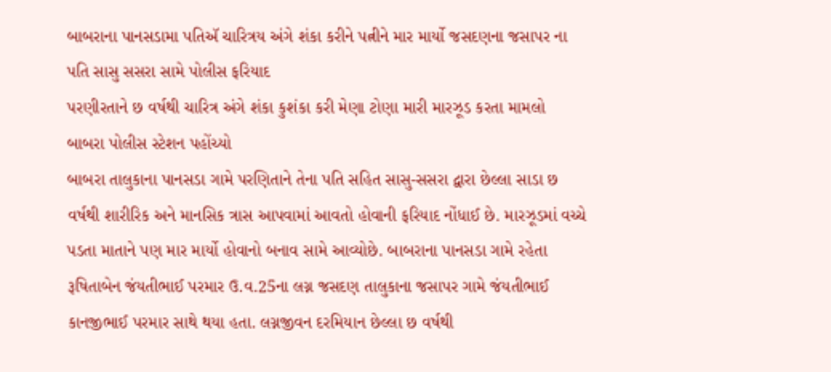બાબરાના પાનસડામા પતિઍ ચારિત્રય અંગે શંકા કરીને પત્નીને માર માર્યો જસદણના જસાપર ના પતિ સાસુ સસરા સામે પોલીસ ફરિયાદ
પરણીરતાને છ વર્ષથી ચારિત્ર અંગે શંકા કુશંકા કરી મેણા ટોણા મારી મારઝૂડ કરતા મામલો બાબરા પોલીસ સ્ટેશન પહોંચ્યો
બાબરા તાલુકાના પાનસડા ગામે પરણિતાને તેના પતિ સહિત સાસુ-સસરા દ્વારા છેલ્લા સાડા છ વર્ષથી શારીરિક અને માનસિક ત્રાસ આપવામાં આવતો હોવાની ફરિયાદ નોંધાઈ છે. મારઝૂડમાં વચ્ચે પડતા માતાને પણ માર માર્યો હોવાનો બનાવ સામે આવ્યોછે. બાબરાના પાનસડા ગામે રહેતા રૂષિતાબેન જંયતીભાઈ પરમાર ઉ.વ.25ના લગ્ન જસદણ તાલુકાના જસાપર ગામે જંયતીભાઈ કાનજીભાઈ પરમાર સાથે થયા હતા. લગ્નજીવન દરમિયાન છેલ્લા છ વર્ષથી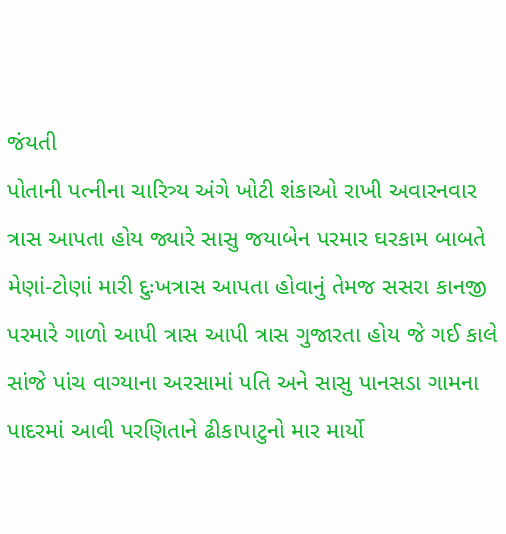જંયતી
પોતાની પત્નીના ચારિત્ર્ય અંગે ખોટી શંકાઓ રાખી અવારનવાર ત્રાસ આપતા હોય જ્યારે સાસુ જયાબેન પરમાર ઘરકામ બાબતે મેણાં-ટોણાં મારી દુઃખત્રાસ આપતા હોવાનું તેમજ સસરા કાનજી પરમારે ગાળો આપી ત્રાસ આપી ત્રાસ ગુજારતા હોય જે ગઈ કાલે સાંજે પાંચ વાગ્યાના અરસામાં પતિ અને સાસુ પાનસડા ગામના પાદરમાં આવી પરણિતાને ઢીકાપાટુનો માર માર્યો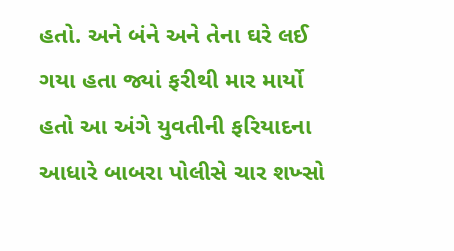હતો. અને બંને અને તેના ઘરે લઈ ગયા હતા જ્યાં ફરીથી માર માર્યો હતો આ અંગે યુવતીની ફરિયાદના આધારે બાબરા પોલીસે ચાર શખ્સો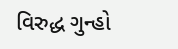વિરુદ્ધ ગુન્હો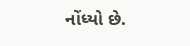નોંધ્યો છે.